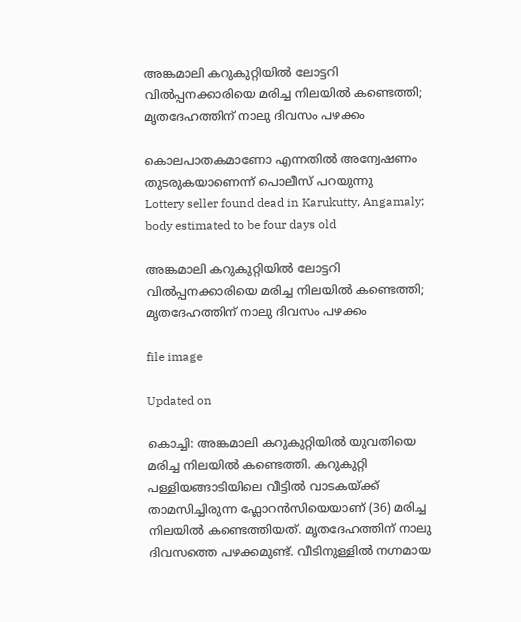അങ്കമാലി കറുകുറ്റിയിൽ ലോട്ടറി വിൽപ്പനക്കാരിയെ മരിച്ച നിലയിൽ കണ്ടെത്തി; മൃതദേഹത്തിന് നാലു ദിവസം പഴക്കം

കൊലപാതകമാണോ എന്നതിൽ അന്വേഷണം തുടരുകയാണെന്ന് പൊലീസ് പറയുന്നു
Lottery seller found dead in Karukutty, Angamaly; body estimated to be four days old

അങ്കമാലി കറുകുറ്റിയിൽ ലോട്ടറി വിൽപ്പനക്കാരിയെ മരിച്ച നിലയിൽ കണ്ടെത്തി; മൃതദേഹത്തിന് നാലു ദിവസം പഴക്കം

file image

Updated on

കൊച്ചി: അങ്കമാലി കറുകുറ്റിയിൽ യുവതിയെ മരിച്ച നിലയിൽ കണ്ടെത്തി. കറുകുറ്റി പള്ളിയങ്ങാടിയിലെ വീട്ടിൽ വാടകയ്ക്ക് താമസിച്ചിരുന്ന ഫ്ലോറൻസിയെയാണ് (36) മരിച്ച നിലയിൽ കണ്ടെത്തിയത്. മൃതദേഹത്തിന് നാലു ദിവസത്തെ പഴക്കമുണ്ട്. വീടിനുള്ളിൽ നഗ്നമായ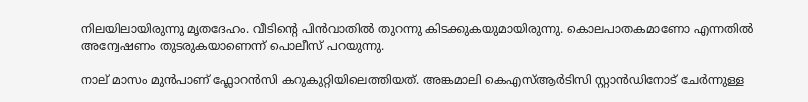നിലയിലായിരുന്നു മൃതദേഹം. വീടിന്‍റെ പിൻവാതിൽ തുറന്നു കിടക്കുകയുമായിരുന്നു. കൊലപാതകമാണോ എന്നതിൽ അന്വേഷണം തുടരുകയാണെന്ന് പൊലീസ് പറയുന്നു.

നാല് മാസം മുൻപാണ് ഫ്ലോറൻസി കറുകുറ്റിയിലെത്തിയത്. അങ്കമാലി കെഎസ്ആർടിസി സ്റ്റാൻഡിനോട് ചേർന്നുള്ള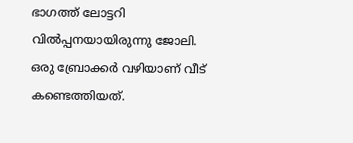ഭാഗത്ത് ലോട്ടറി വിൽപ്പനയായിരുന്നു ജോലി. ഒരു ബ്രോക്കർ വഴിയാണ് വീട് കണ്ടെത്തിയത്.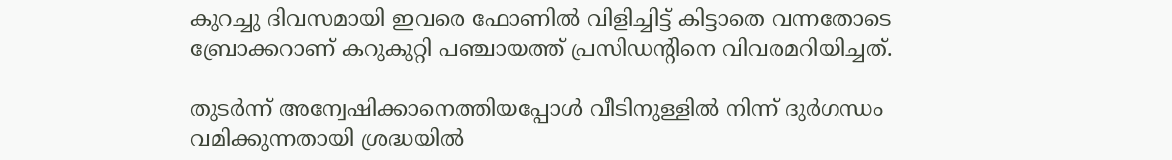കുറച്ചു ദിവസമായി ഇവരെ ഫോണിൽ വിളിച്ചിട്ട് കിട്ടാതെ വന്നതോടെ ബ്രോക്കറാണ് കറുകുറ്റി പഞ്ചായത്ത് പ്രസിഡന്‍റിനെ വിവരമറിയിച്ചത്.

തുടർന്ന് അന്വേഷിക്കാനെത്തിയപ്പോൾ വീടിനുള്ളിൽ നിന്ന് ദുർഗന്ധം വമിക്കുന്നതായി ശ്രദ്ധയിൽ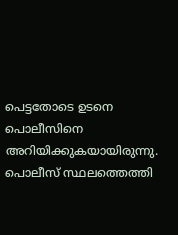പെട്ടതോടെ ഉടനെ പൊലീസിനെ അറിയിക്കുകയായിരുന്നു. പൊലീസ് സ്ഥലത്തെത്തി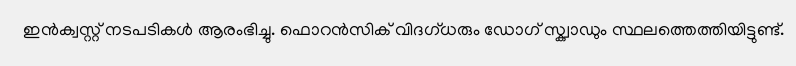ഇൻക്വസ്റ്റ് നടപടികൾ ആരംഭിച്ചു. ഫൊറൻസിക് വിദഗ്ധരും ഡോഗ് സ്ക്വാഡും സ്ഥലത്തെത്തിയിട്ടുണ്ട്.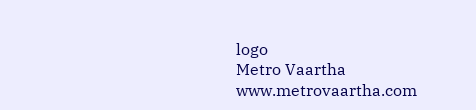logo
Metro Vaartha
www.metrovaartha.com